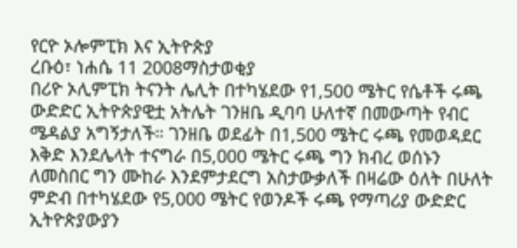የርዮ ኦሎምፒክ እና ኢትዮጵያ
ረቡዕ፣ ነሐሴ 11 2008ማስታወቂያ
በሪዮ ኦሊምፒክ ትናንት ሌሊት በተካሄደው የ1,500 ሜትር የሴቶች ሩጫ ውድድር ኢትዮጵያዊቷ አትሌት ገንዘቤ ዲባባ ሁለተኛ በመውጣት የብር ሜዳልያ አግኝታለች። ገንዘቤ ወደፊት በ1,500 ሜትር ሩጫ የመወዳደር እቅድ እንደሌላት ተናግራ በ5,000 ሜትር ሩጫ ግን ክብረ ወሰኑን ለመስበር ግን ሙከራ እንደምታደርግ አስታውቃለች በዛሬው ዕለት በሁለት ምድብ በተካሄደው የ5,000 ሜትር የወንዶች ሩጫ የማጣሪያ ውድድር ኢትዮጵያውያን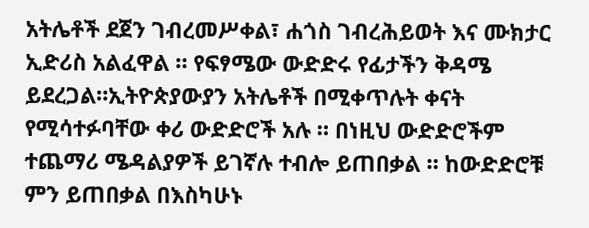አትሌቶች ደጀን ገብረመሥቀል፣ ሐጎስ ገብረሕይወት እና ሙክታር ኢድሪስ አልፈዋል ። የፍፃሜው ውድድሩ የፊታችን ቅዳሜ ይደረጋል።ኢትዮጵያውያን አትሌቶች በሚቀጥሉት ቀናት የሚሳተፉባቸው ቀሪ ውድድሮች አሉ ። በነዚህ ውድድሮችም ተጨማሪ ሜዳልያዎች ይገኛሉ ተብሎ ይጠበቃል ። ከውድድሮቹ ምን ይጠበቃል በእስካሁኑ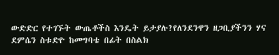ውድድር የተገኙት ውጤቶችስ እንዴት ይታያሉ?የለንደንዋን ዘጋቢያችንን ሃና ደምሴን ስቱድዮ ከመግባቴ በፊት በስልክ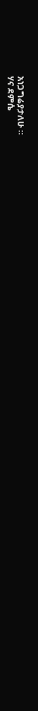አነጋግሬያታለሁ ።
ሃና ደምሴ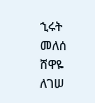ኂሩት መለሰ
ሸዋዬ ለገሠ